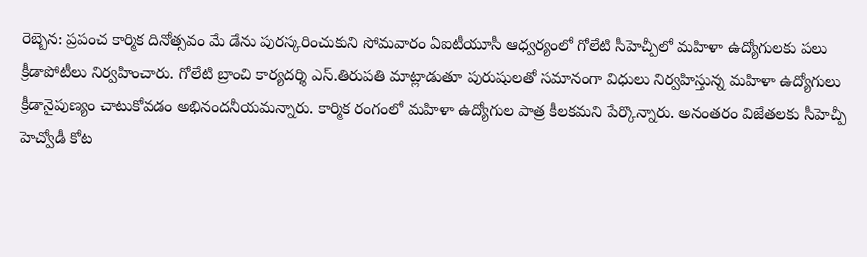రెబ్బెన: ప్రపంచ కార్మిక దినోత్సవం మే డేను పురస్కరించుకుని సోమవారం ఏఐటీయూసీ ఆధ్వర్యంలో గోలేటి సీహెచ్పీలో మహిళా ఉద్యోగులకు పలు క్రీడాపోటీలు నిర్వహించారు. గోలేటి బ్రాంచి కార్యదర్శి ఎస్.తిరుపతి మాట్లాడుతూ పురుషులతో సమానంగా విధులు నిర్వహిస్తున్న మహిళా ఉద్యోగులు క్రీడానైపుణ్యం చాటుకోవడం అభినందనీయమన్నారు. కార్మిక రంగంలో మహిళా ఉద్యోగుల పాత్ర కీలకమని పేర్కొన్నారు. అనంతరం విజేతలకు సీహెచ్పీ హెచ్వోడీ కోట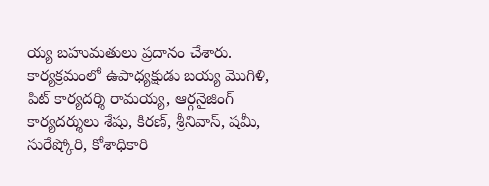య్య బహుమతులు ప్రదానం చేశారు. కార్యక్రమంలో ఉపాధ్యక్షుడు బయ్య మొగిళి, పిట్ కార్యదర్శి రామయ్య, ఆర్గనైజింగ్ కార్యదర్శులు శేషు, కిరణ్, శ్రీనివాస్, షమీ, సురేష్కోరి, కోశాధికారి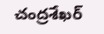చంద్రశేఖర్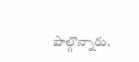పాల్గొన్నారు.